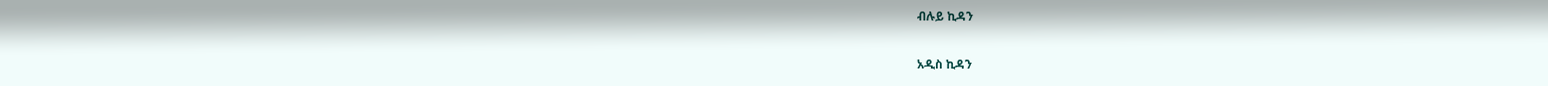ብሉይ ኪዳን

አዲስ ኪዳን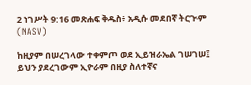2 ነገሥት 9:16 መጽሐፍ ቅዱስ፥ አዲሱ መደበኛ ትርጒም (NASV)

ከዚያም በሠረገላው ተቀምጦ ወደ ኢይዝራኤል ገሠገሠ፤ ይህን ያደረገውም ኢዮራም በዚያ ስለተኛና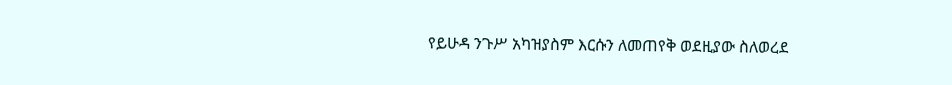የይሁዳ ንጉሥ አካዝያስም እርሱን ለመጠየቅ ወደዚያው ስለወረደ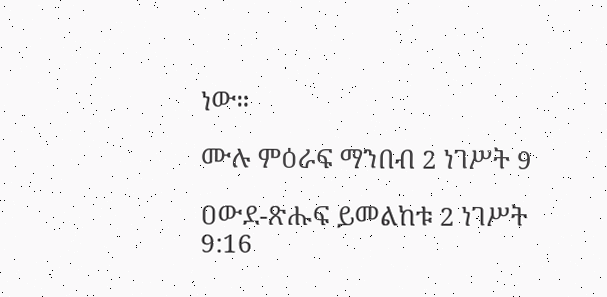ነው።

ሙሉ ምዕራፍ ማንበብ 2 ነገሥት 9

ዐውደ-ጽሑፍ ይመልከቱ 2 ነገሥት 9:16